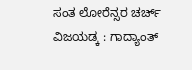ಸಂತ ಲೋರೆನ್ಸರ ಚರ್ಚ್ ವಿಜಯಡ್ಕ : ಗಾದ್ಯಾಂತ್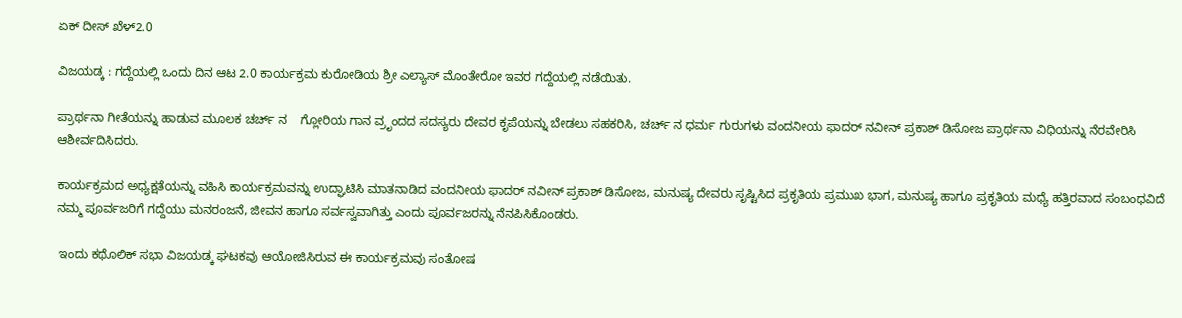ಏಕ್ ದೀಸ್ ಖೆಳ್2.0

ವಿಜಯಡ್ಕ : ಗದ್ದೆಯಲ್ಲಿ ಒಂದು ದಿನ ಆಟ 2.0 ಕಾರ್ಯಕ್ರಮ ಕುರೋಡಿಯ ಶ್ರೀ ಎಲ್ಯಾಸ್ ಮೊಂತೇರೋ ಇವರ ಗದ್ದೆಯಲ್ಲಿ ನಡೆಯಿತು.

ಪ್ರಾರ್ಥನಾ ಗೀತೆಯನ್ನು ಹಾಡುವ ಮೂಲಕ ಚರ್ಚ್ ನ    ಗ್ಲೋರಿಯ ಗಾನ ವ್ರೃಂದದ ಸದಸ್ಯರು ದೇವರ ಕೃಪೆಯನ್ನು ಬೇಡಲು ಸಹಕರಿಸಿ, ಚರ್ಚ್ ನ ಧರ್ಮ ಗುರುಗಳು ವಂದನೀಯ ಫಾದರ್ ನವೀನ್ ಪ್ರಕಾಶ್ ಡಿಸೋಜ ಪ್ರಾರ್ಥನಾ ವಿಧಿಯನ್ನು ನೆರವೇರಿಸಿ ಆಶೀರ್ವದಿಸಿದರು.

ಕಾರ್ಯಕ್ರಮದ ಅಧ್ಯಕ್ಷತೆಯನ್ನು ವಹಿಸಿ ಕಾರ್ಯಕ್ರಮವನ್ನು ಉದ್ಘಾಟಿಸಿ ಮಾತನಾಡಿದ ವಂದನೀಯ ಫಾದರ್ ನವೀನ್ ಪ್ರಕಾಶ್ ಡಿಸೋಜ, ಮನುಷ್ಯ ದೇವರು ಸೃಷ್ಟಿಸಿದ ಪ್ರಕೃತಿಯ ಪ್ರಮುಖ ಭಾಗ, ಮನುಷ್ಯ ಹಾಗೂ ಪ್ರಕೃತಿಯ ಮಧ್ಯೆ ಹತ್ತಿರವಾದ ಸಂಬಂಧವಿದೆ ನಮ್ಮ ಪೂರ್ವಜರಿಗೆ ಗದ್ದೆಯು ಮನರಂಜನೆ, ಜೀವನ ಹಾಗೂ ಸರ್ವಸ್ವವಾಗಿತ್ತು ಎಂದು ಪೂರ್ವಜರನ್ನು ನೆನಪಿಸಿಕೊಂಡರು.

 ಇಂದು ಕಥೊಲಿಕ್ ಸಭಾ ವಿಜಯಡ್ಕ ಘಟಕವು ಆಯೋಜಿಸಿರುವ ಈ ಕಾರ್ಯಕ್ರಮವು ಸಂತೋಷ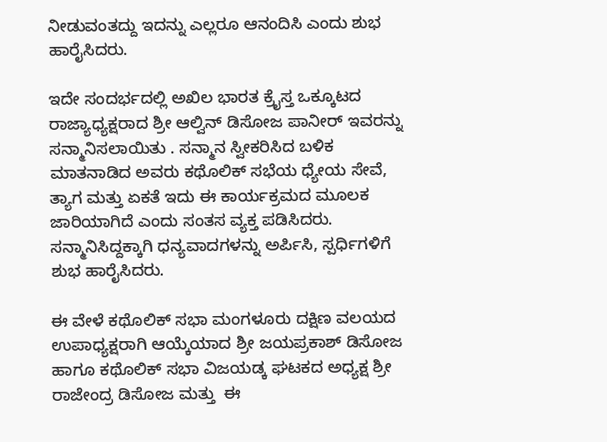ನೀಡುವಂತದ್ದು ಇದನ್ನು ಎಲ್ಲರೂ ಆನಂದಿಸಿ ಎಂದು ಶುಭ ಹಾರೈಸಿದರು.

ಇದೇ ಸಂದರ್ಭದಲ್ಲಿ ಅಖಿಲ ಭಾರತ ಕ್ರೈಸ್ತ ಒಕ್ಕೂಟದ ರಾಜ್ಯಾಧ್ಯಕ್ಷರಾದ ಶ್ರೀ ಆಲ್ವಿನ್ ಡಿಸೋಜ ಪಾನೀರ್ ಇವರನ್ನು ಸನ್ಮಾನಿಸಲಾಯಿತು . ಸನ್ಮಾನ ಸ್ವೀಕರಿಸಿದ ಬಳಿಕ ಮಾತನಾಡಿದ ಅವರು ಕಥೊಲಿಕ್ ಸಭೆಯ ಧ್ಯೇಯ ಸೇವೆ, ತ್ಯಾಗ ಮತ್ತು ಏಕತೆ ಇದು ಈ ಕಾರ್ಯಕ್ರಮದ ಮೂಲಕ ಜಾರಿಯಾಗಿದೆ ಎಂದು ಸಂತಸ ವ್ಯಕ್ತ ಪಡಿಸಿದರು. ಸನ್ಮಾನಿಸಿದ್ದಕ್ಕಾಗಿ ಧನ್ಯವಾದಗಳನ್ನು ಅರ್ಪಿಸಿ, ಸ್ಪರ್ಧಿಗಳಿಗೆ ಶುಭ ಹಾರೈಸಿದರು.

ಈ ವೇಳೆ ಕಥೊಲಿಕ್ ಸಭಾ ಮಂಗಳೂರು ದಕ್ಷಿಣ ವಲಯದ ಉಪಾಧ್ಯಕ್ಷರಾಗಿ ಆಯ್ಕೆಯಾದ ಶ್ರೀ ಜಯಪ್ರಕಾಶ್ ಡಿಸೋಜ ಹಾಗೂ ಕಥೊಲಿಕ್ ಸಭಾ ವಿಜಯಡ್ಕ ಘಟಕದ ಅಧ್ಯಕ್ಷ ಶ್ರೀ ರಾಜೇಂದ್ರ ಡಿಸೋಜ ಮತ್ತು  ಈ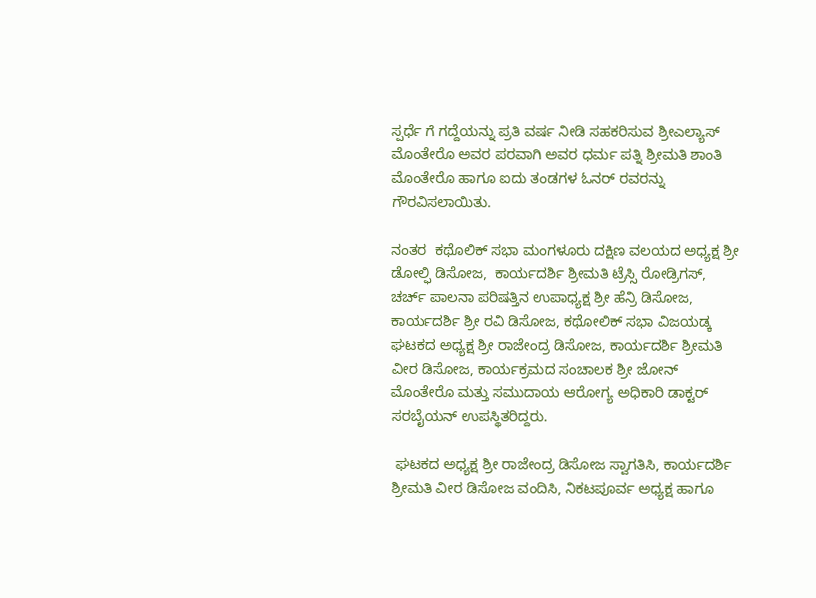ಸ್ಪರ್ಧೆ ಗೆ ಗದ್ದೆಯನ್ನು ಪ್ರತಿ ವರ್ಷ ನೀಡಿ ಸಹಕರಿಸುವ ಶ್ರೀಎಲ್ಯಾಸ್ ಮೊಂತೇರೊ ಅವರ ಪರವಾಗಿ ಅವರ ಧರ್ಮ ಪತ್ನಿ ಶ್ರೀಮತಿ ಶಾಂತಿ ಮೊಂತೇರೊ ಹಾಗೂ ಐದು ತಂಡಗಳ ಓನರ್ ರವರನ್ನು ಗೌರವಿಸಲಾಯಿತು.

ನಂತರ  ಕಥೊಲಿಕ್ ಸಭಾ ಮಂಗಳೂರು ದಕ್ಷಿಣ ವಲಯದ ಅಧ್ಯಕ್ಷ ಶ್ರೀ ಡೋಲ್ಫಿ ಡಿಸೋಜ,  ಕಾರ್ಯದರ್ಶಿ ಶ್ರೀಮತಿ ಟ್ರೆಸ್ಸಿ ರೋಡ್ರಿಗಸ್, ಚರ್ಚ್ ಪಾಲನಾ ಪರಿಷತ್ತಿನ ಉಪಾಧ್ಯಕ್ಷ ಶ್ರೀ ಹೆನ್ರಿ ಡಿಸೋಜ, ಕಾರ್ಯದರ್ಶಿ ಶ್ರೀ ರವಿ ಡಿಸೋಜ, ಕಥೋಲಿಕ್ ಸಭಾ ವಿಜಯಡ್ಕ ಘಟಕದ ಅಧ್ಯಕ್ಷ ಶ್ರೀ ರಾಜೇಂದ್ರ ಡಿಸೋಜ, ಕಾರ್ಯದರ್ಶಿ ಶ್ರೀಮತಿ ವೀರ ಡಿಸೋಜ, ಕಾರ್ಯಕ್ರಮದ ಸಂಚಾಲಕ ಶ್ರೀ ಜೋನ್ ಮೊಂತೇರೊ ಮತ್ತು ಸಮುದಾಯ ಆರೋಗ್ಯ ಅಧಿಕಾರಿ ಡಾಕ್ಟರ್ ಸರಬೈಯನ್ ಉಪಸ್ಥಿತರಿದ್ದರು.

 ಘಟಕದ ಅಧ್ಯಕ್ಷ ಶ್ರೀ ರಾಜೇಂದ್ರ ಡಿಸೋಜ ಸ್ವಾಗತಿಸಿ, ಕಾರ್ಯದರ್ಶಿ ಶ್ರೀಮತಿ ವೀರ ಡಿಸೋಜ ವಂದಿಸಿ, ನಿಕಟಪೂರ್ವ ಅಧ್ಯಕ್ಷ ಹಾಗೂ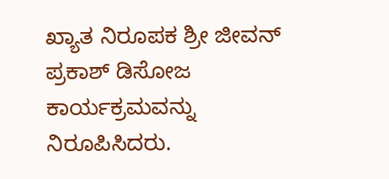ಖ್ಯಾತ ನಿರೂಪಕ ಶ್ರೀ ಜೀವನ್ ಪ್ರಕಾಶ್ ಡಿಸೋಜ ಕಾರ್ಯಕ್ರಮವನ್ನು ನಿರೂಪಿಸಿದರು.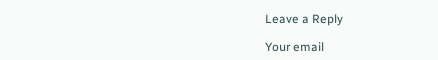Leave a Reply

Your email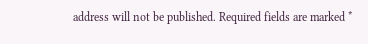address will not be published. Required fields are marked *